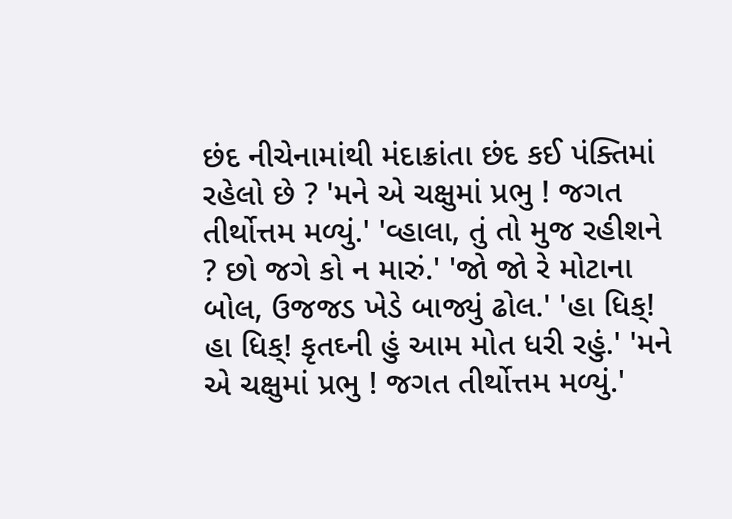છંદ નીચેનામાંથી મંદાક્રાંતા છંદ કઈ પંક્તિમાં રહેલો છે ? 'મને એ ચક્ષુમાં પ્રભુ ! જગત તીર્થોત્તમ મળ્યું.' 'વ્હાલા, તું તો મુજ રહીશને ? છો જગે કો ન મારું.' 'જો જો રે મોટાના બોલ, ઉજજડ ખેડે બાજ્યું ઢોલ.' 'હા ધિક્! હા ધિક્! કૃતઘ્ની હું આમ મોત ધરી રહું.' 'મને એ ચક્ષુમાં પ્રભુ ! જગત તીર્થોત્તમ મળ્યું.'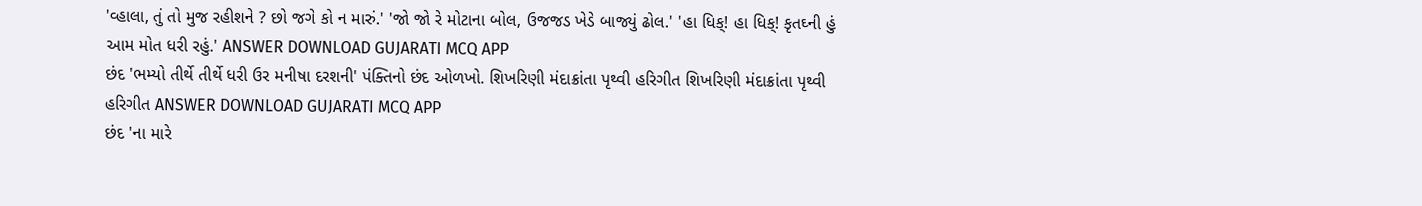'વ્હાલા, તું તો મુજ રહીશને ? છો જગે કો ન મારું.' 'જો જો રે મોટાના બોલ, ઉજજડ ખેડે બાજ્યું ઢોલ.' 'હા ધિક્! હા ધિક્! કૃતઘ્ની હું આમ મોત ધરી રહું.' ANSWER DOWNLOAD GUJARATI MCQ APP
છંદ 'ભમ્યો તીર્થે તીર્થે ધરી ઉર મનીષા દરશની' પંક્તિનો છંદ ઓળખો. શિખરિણી મંદાક્રાંતા પૃથ્વી હરિગીત શિખરિણી મંદાક્રાંતા પૃથ્વી હરિગીત ANSWER DOWNLOAD GUJARATI MCQ APP
છંદ 'ના મારે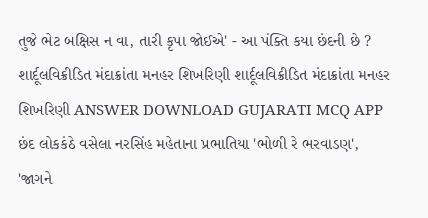તુજે ભેટ બક્ષિસ ન વા, તારી કૃપા જોઈએ' - આ પંક્તિ કયા છંદની છે ? શાર્દૂલવિક્રીડિત મંદાક્રાંતા મનહર શિખરિણી શાર્દૂલવિક્રીડિત મંદાક્રાંતા મનહર શિખરિણી ANSWER DOWNLOAD GUJARATI MCQ APP
છંદ લોકકંઠે વસેલા નરસિંહ મહેતાના પ્રભાતિયા 'ભોળી રે ભરવાડણ', 'જાગને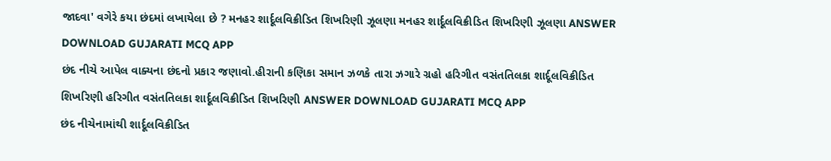જાદવા' વગેરે કયા છંદમાં લખાયેલા છે ? મનહર શાર્દૂલવિક્રીડિત શિખરિણી ઝૂલણા મનહર શાર્દૂલવિક્રીડિત શિખરિણી ઝૂલણા ANSWER DOWNLOAD GUJARATI MCQ APP
છંદ નીચે આપેલ વાક્યના છંદનો પ્રકાર જણાવો.હીરાની કણિકા સમાન ઝળકે તારા ઝગારે ગ્રહો હરિગીત વસંતતિલકા શાર્દૂલવિક્રીડિત શિખરિણી હરિગીત વસંતતિલકા શાર્દૂલવિક્રીડિત શિખરિણી ANSWER DOWNLOAD GUJARATI MCQ APP
છંદ નીચેનામાંથી શાર્દૂલવિક્રીડિત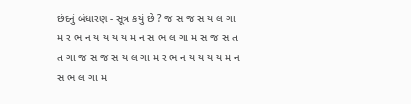છંદનું બંધારણ - સૂત્ર કયું છે ? જ સ જ સ ય લ ગા મ ર ભ ન ય ય ય ય મ ન સ ભ લ ગા મ સ જ સ ત ત ગા જ સ જ સ ય લ ગા મ ર ભ ન ય ય ય ય મ ન સ ભ લ ગા મ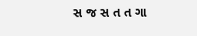સ જ સ ત ત ગા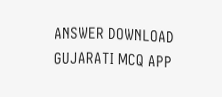ANSWER DOWNLOAD GUJARATI MCQ APP